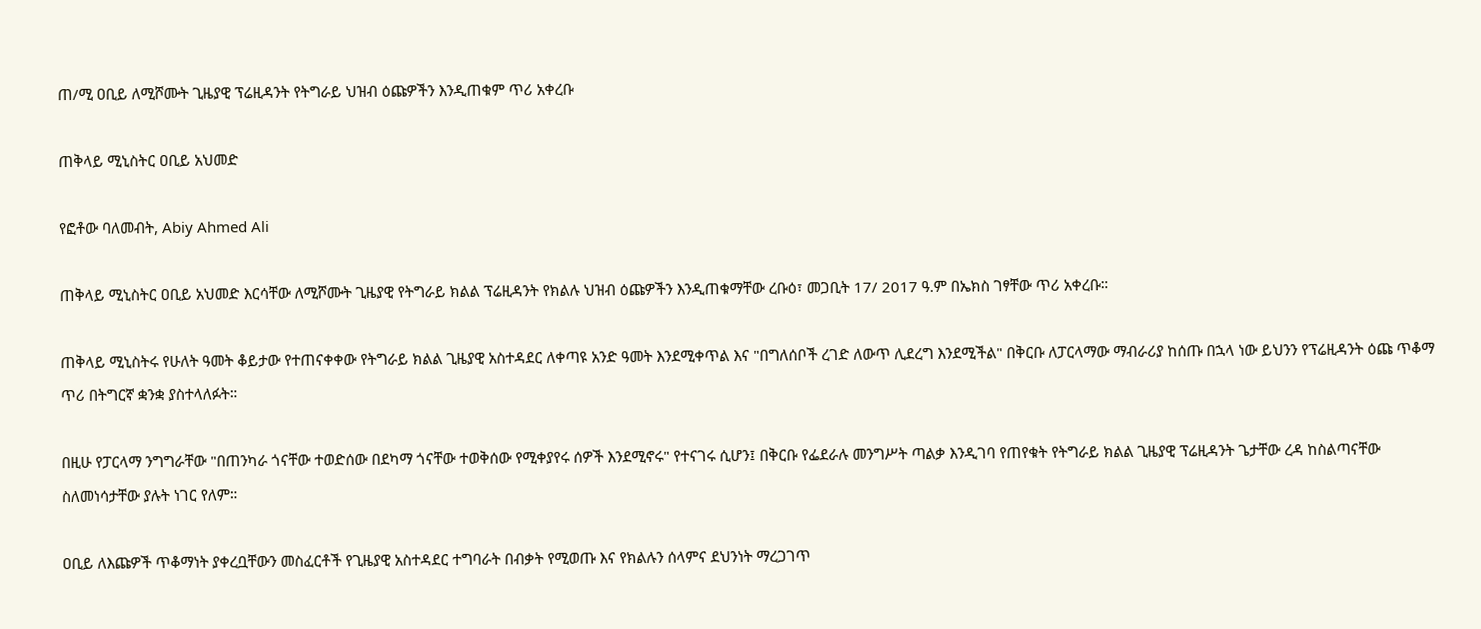ጠ/ሚ ዐቢይ ለሚሾሙት ጊዜያዊ ፕሬዚዳንት የትግራይ ህዝብ ዕጩዎችን እንዲጠቁም ጥሪ አቀረቡ

ጠቅላይ ሚኒስትር ዐቢይ አህመድ

የፎቶው ባለመብት, Abiy Ahmed Ali

ጠቅላይ ሚኒስትር ዐቢይ አህመድ እርሳቸው ለሚሾሙት ጊዜያዊ የትግራይ ክልል ፕሬዚዳንት የክልሉ ህዝብ ዕጩዎችን እንዲጠቁማቸው ረቡዕ፣ መጋቢት 17/ 2017 ዓ.ም በኤክስ ገፃቸው ጥሪ አቀረቡ።

ጠቅላይ ሚኒስትሩ የሁለት ዓመት ቆይታው የተጠናቀቀው የትግራይ ክልል ጊዜያዊ አስተዳደር ለቀጣዩ አንድ ዓመት እንደሚቀጥል እና "በግለሰቦች ረገድ ለውጥ ሊደረግ እንደሚችል" በቅርቡ ለፓርላማው ማብራሪያ ከሰጡ በኋላ ነው ይህንን የፕሬዚዳንት ዕጩ ጥቆማ ጥሪ በትግርኛ ቋንቋ ያስተላለፉት።

በዚሁ የፓርላማ ንግግራቸው "በጠንካራ ጎናቸው ተወድሰው በደካማ ጎናቸው ተወቅሰው የሚቀያየሩ ሰዎች እንደሚኖሩ" የተናገሩ ሲሆን፤ በቅርቡ የፌደራሉ መንግሥት ጣልቃ እንዲገባ የጠየቁት የትግራይ ክልል ጊዜያዊ ፕሬዚዳንት ጌታቸው ረዳ ከስልጣናቸው ስለመነሳታቸው ያሉት ነገር የለም።

ዐቢይ ለእጩዎች ጥቆማነት ያቀረቧቸውን መስፈርቶች የጊዜያዊ አስተዳደር ተግባራት በብቃት የሚወጡ እና የክልሉን ሰላምና ደህንነት ማረጋገጥ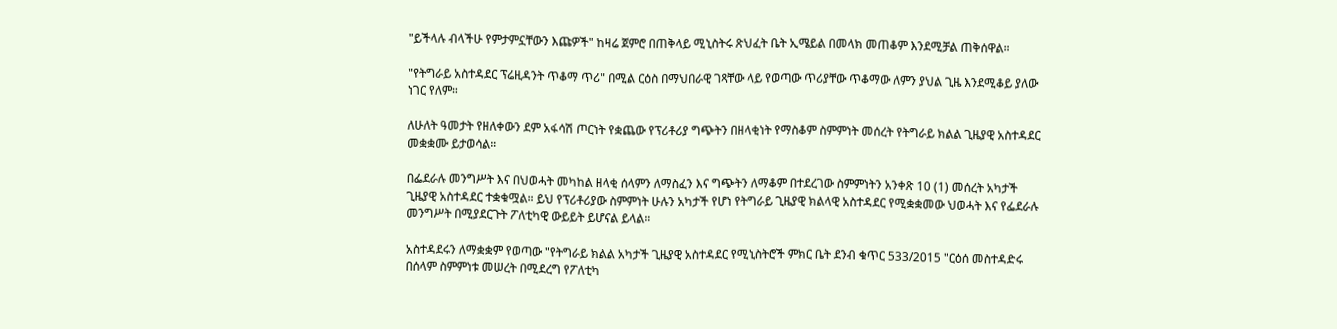"ይችላሉ ብላችሁ የምታምኗቸውን እጩዎች" ከዛሬ ጀምሮ በጠቅላይ ሚኒስትሩ ጽህፈት ቤት ኢሜይል በመላክ መጠቆም እንደሚቻል ጠቅሰዋል።

"የትግራይ አስተዳደር ፕሬዚዳንት ጥቆማ ጥሪ" በሚል ርዕስ በማህበራዊ ገጻቸው ላይ የወጣው ጥሪያቸው ጥቆማው ለምን ያህል ጊዜ እንደሚቆይ ያለው ነገር የለም።

ለሁለት ዓመታት የዘለቀውን ደም አፋሳሽ ጦርነት የቋጨው የፕሪቶሪያ ግጭትን በዘላቂነት የማስቆም ስምምነት መሰረት የትግራይ ክልል ጊዜያዊ አስተዳደር መቋቋሙ ይታወሳል።

በፌደራሉ መንግሥት እና በህወሓት መካከል ዘላቂ ሰላምን ለማስፈን እና ግጭትን ለማቆም በተደረገው ስምምነትን አንቀጽ 10 (1) መሰረት አካታች ጊዜያዊ አስተዳደር ተቋቁሟል። ይህ የፕሪቶሪያው ስምምነት ሁሉን አካታች የሆነ የትግራይ ጊዜያዊ ክልላዊ አስተዳደር የሚቋቋመው ህወሓት እና የፌደራሉ መንግሥት በሚያደርጉት ፖለቲካዊ ውይይት ይሆናል ይላል።

አስተዳደሩን ለማቋቋም የወጣው "የትግራይ ክልል አካታች ጊዜያዊ አስተዳደር የሚኒስትሮች ምክር ቤት ደንብ ቁጥር 533/2015 "ርዕሰ መስተዳድሩ በሰላም ስምምነቱ መሠረት በሚደረግ የፖለቲካ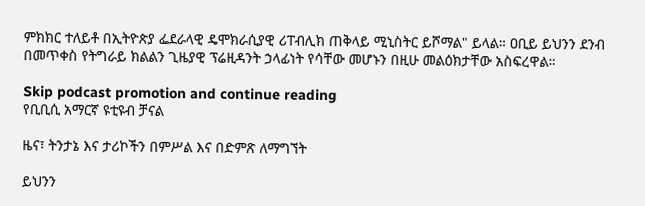ምክክር ተለይቶ በኢትዮጵያ ፌደራላዊ ዴሞክራሲያዊ ሪፐብሊክ ጠቅላይ ሚኒስትር ይሾማል" ይላል። ዐቢይ ይህንን ደንብ በመጥቀስ የትግራይ ክልልን ጊዜያዊ ፕሬዚዳንት ኃላፊነት የሳቸው መሆኑን በዚሁ መልዕክታቸው አስፍረዋል።

Skip podcast promotion and continue reading
የቢቢሲ አማርኛ ዩቲዩብ ቻናል

ዜና፣ ትንታኔ እና ታሪኮችን በምሥል እና በድምጽ ለማግኘት

ይህንን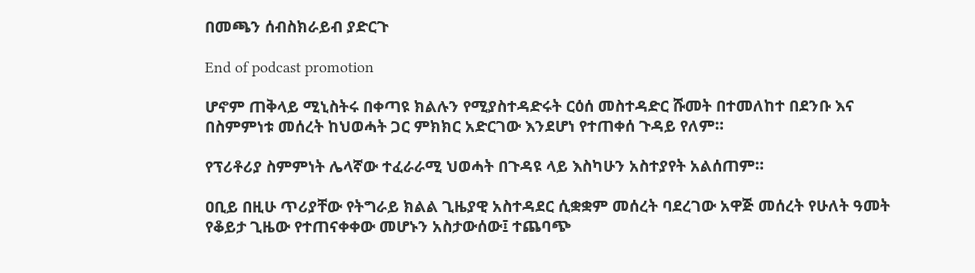በመጫን ሰብስክራይብ ያድርጉ

End of podcast promotion

ሆኖም ጠቅላይ ሚኒስትሩ በቀጣዩ ክልሉን የሚያስተዳድሩት ርዕሰ መስተዳድር ሹመት በተመለከተ በደንቡ እና በስምምነቱ መሰረት ከህወሓት ጋር ምክክር አድርገው እንደሆነ የተጠቀሰ ጉዳይ የለም።

የፕሪቶሪያ ስምምነት ሌላኛው ተፈራራሚ ህወሓት በጉዳዩ ላይ እስካሁን አስተያየት አልሰጠም።

ዐቢይ በዚሁ ጥሪያቸው የትግራይ ክልል ጊዜያዊ አስተዳደር ሲቋቋም መሰረት ባደረገው አዋጅ መሰረት የሁለት ዓመት የቆይታ ጊዜው የተጠናቀቀው መሆኑን አስታውሰው፤ ተጨባጭ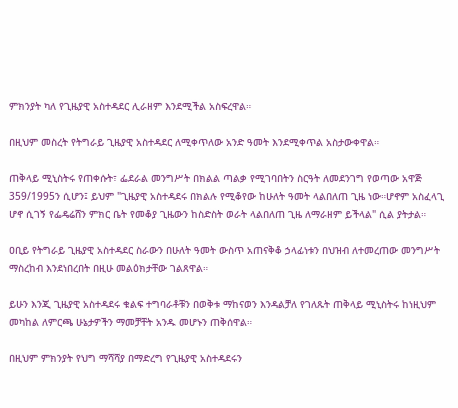ምክንያት ካለ የጊዜያዊ አስተዳደር ሊራዘም እንደሚችል አስፍረዋል።

በዚህም መስረት የትግራይ ጊዜያዊ አስተዳደር ለሚቀጥለው አንድ ዓመት እንደሚቀጥል አስታውቀዋል።

ጠቅላይ ሚኒስትሩ የጠቀሱት፣ ፌደራል መንግሥት በክልል ጣልቃ የሚገባበትን ስርዓት ለመደንገግ የወጣው አዋጅ 359/1995ን ሲሆን፤ ይህም "ጊዜያዊ አስተዳደሩ በክልሉ የሚቆየው ከሁለት ዓመት ላልበለጠ ጊዜ ነው።ሆኖም አስፈላጊ ሆኖ ሲገኝ የፌዴሬሸን ምክር ቤት የመቆያ ጊዜውን ከስድስት ወራት ላልበለጠ ጊዜ ለማራዘም ይችላል" ሲል ያትታል።

ዐቢይ የትግራይ ጊዜያዊ አስተዳደር ስራውን በሁለት ዓመት ውስጥ አጠናቅቆ ኃላፊነቱን በህዝብ ለተመረጠው መንግሥት ማስረከብ እንደነበረበት በዚሁ መልዕክታቸው ገልጸዋል።

ይሁን እንጂ ጊዜያዊ አስተዳደሩ ቁልፍ ተግባራቶቹን በወቅቱ ማከናወን እንዳልቻለ የገለጹት ጠቅላይ ሚኒስትሩ ከነዚህም መካከል ለምርጫ ሁኔታዎችን ማመቻቸት አንዱ መሆኑን ጠቅሰዋል።

በዚህም ምክንያት የህግ ማሻሻያ በማድረግ የጊዜያዊ አስተዳደሩን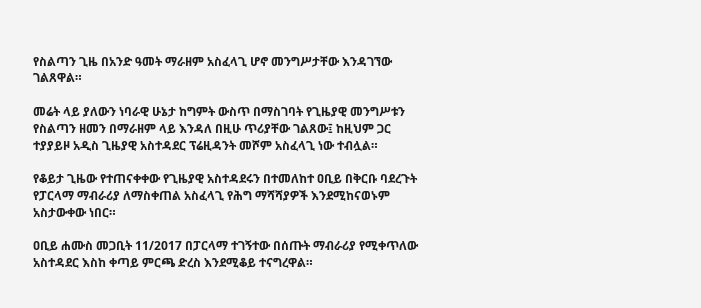የስልጣን ጊዜ በአንድ ዓመት ማራዘም አስፈላጊ ሆኖ መንግሥታቸው እንዳገኘው ገልጸዋል።

መሬት ላይ ያለውን ነባራዊ ሁኔታ ከግምት ውስጥ በማስገባት የጊዜያዊ መንግሥቱን የስልጣን ዘመን በማራዘም ላይ እንዳለ በዚሁ ጥሪያቸው ገልጸው፤ ከዚህም ጋር ተያያይዞ አዲስ ጊዜያዊ አስተዳደር ፕሬዚዳንት መሾም አስፈላጊ ነው ተብሏል።

የቆይታ ጊዜው የተጠናቀቀው የጊዜያዊ አስተዳደሩን በተመለከተ ዐቢይ በቅርቡ ባደረጉት የፓርላማ ማብራሪያ ለማስቀጠል አስፈላጊ የሕግ ማሻሻያዎች እንደሚከናወኑም አስታውቀው ነበር።

ዐቢይ ሐሙስ መጋቢት 11/2017 በፓርላማ ተገኝተው በሰጡት ማብራሪያ የሚቀጥለው አስተዳደር እስከ ቀጣይ ምርጫ ድረስ እንደሚቆይ ተናግረዋል።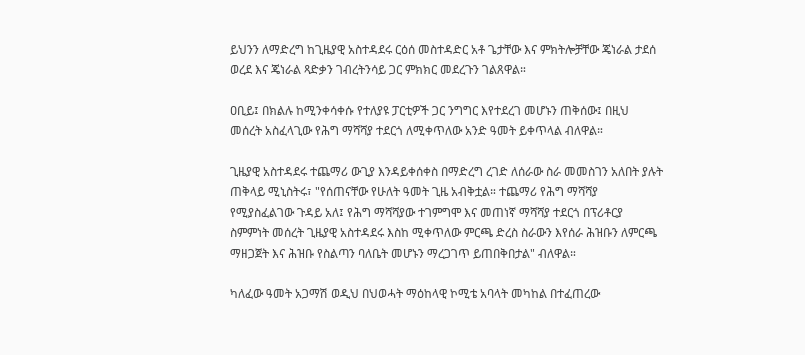ይህንን ለማድረግ ከጊዜያዊ አስተዳደሩ ርዕሰ መስተዳድር አቶ ጌታቸው እና ምክትሎቻቸው ጄነራል ታደሰ ወረደ እና ጄነራል ጻድቃን ገብረትንሳይ ጋር ምክክር መደረጉን ገልጸዋል።

ዐቢይ፤ በክልሉ ከሚንቀሳቀሱ የተለያዩ ፓርቲዎች ጋር ንግግር እየተደረገ መሆኑን ጠቅሰው፤ በዚህ መሰረት አስፈላጊው የሕግ ማሻሻያ ተደርጎ ለሚቀጥለው አንድ ዓመት ይቀጥላል ብለዋል።

ጊዜያዊ አስተዳደሩ ተጨማሪ ውጊያ እንዳይቀሰቀስ በማድረግ ረገድ ለሰራው ስራ መመስገን አለበት ያሉት ጠቅላይ ሚኒስትሩ፣ "የሰጠናቸው የሁለት ዓመት ጊዜ አብቅቷል። ተጨማሪ የሕግ ማሻሻያ የሚያስፈልገው ጉዳይ አለ፤ የሕግ ማሻሻያው ተገምግሞ እና መጠነኛ ማሻሻያ ተደርጎ በፕሪቶርያ ስምምነት መሰረት ጊዜያዊ አስተዳደሩ እስከ ሚቀጥለው ምርጫ ድረስ ስራውን እየሰራ ሕዝቡን ለምርጫ ማዘጋጀት እና ሕዝቡ የስልጣን ባለቤት መሆኑን ማረጋገጥ ይጠበቅበታል" ብለዋል።

ካለፈው ዓመት አጋማሽ ወዲህ በህወሓት ማዕከላዊ ኮሚቴ አባላት መካከል በተፈጠረው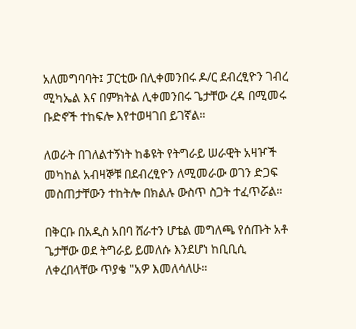አለመግባባት፤ ፓርቲው በሊቀመንበሩ ዶ/ር ደብረፂዮን ገብረ ሚካኤል እና በምክትል ሊቀመንበሩ ጌታቸው ረዳ በሚመሩ ቡድኖች ተከፍሎ እየተወዛገበ ይገኛል።

ለወራት በገለልተኝነት ከቆዩት የትግራይ ሠራዊት አዛዦች መካከል አብዛኞቹ በደብረፂዮን ለሚመራው ወገን ድጋፍ መስጠታቸውን ተከትሎ በክልሉ ውስጥ ስጋት ተፈጥሯል።

በቅርቡ በአዲስ አበባ ሸራተን ሆቴል መግለጫ የሰጡት አቶ ጌታቸው ወደ ትግራይ ይመለሱ እንደሆነ ከቢቢሲ ለቀረበላቸው ጥያቄ "አዎ እመለሳለሁ።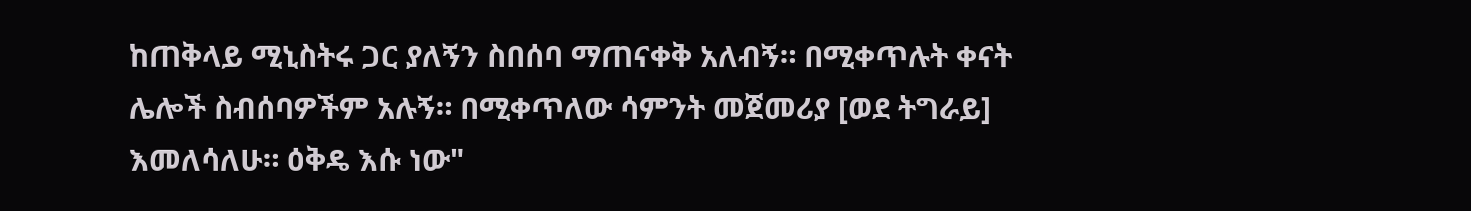ከጠቅላይ ሚኒስትሩ ጋር ያለኝን ስበሰባ ማጠናቀቅ አለብኝ። በሚቀጥሉት ቀናት ሌሎች ስብሰባዎችም አሉኝ። በሚቀጥለው ሳምንት መጀመሪያ [ወደ ትግራይ] እመለሳለሁ። ዕቅዴ እሱ ነው"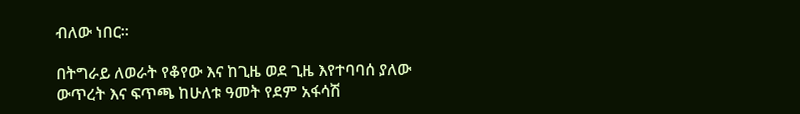ብለው ነበር።

በትግራይ ለወራት የቆየው እና ከጊዜ ወደ ጊዜ እየተባባሰ ያለው ውጥረት እና ፍጥጫ ከሁለቱ ዓመት የደም አፋሳሽ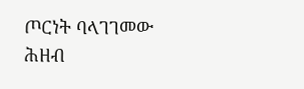ጦርነት ባላገገመው ሕዘብ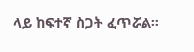ላይ ከፍተኛ ስጋት ፈጥሯል።